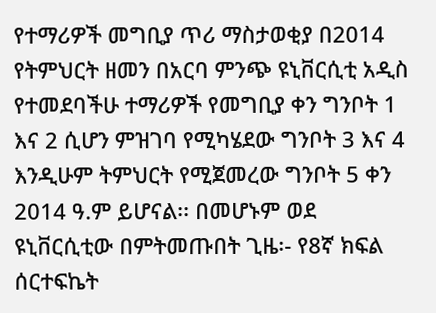የተማሪዎች መግቢያ ጥሪ ማስታወቂያ በ2014 የትምህርት ዘመን በአርባ ምንጭ ዩኒቨርሲቲ አዲስ የተመደባችሁ ተማሪዎች የመግቢያ ቀን ግንቦት 1 እና 2 ሲሆን ምዝገባ የሚካሄደው ግንቦት 3 እና 4 እንዲሁም ትምህርት የሚጀመረው ግንቦት 5 ቀን 2014 ዓ.ም ይሆናል፡፡ በመሆኑም ወደ ዩኒቨርሲቲው በምትመጡበት ጊዜ፡- የ8ኛ ክፍል ሰርተፍኬት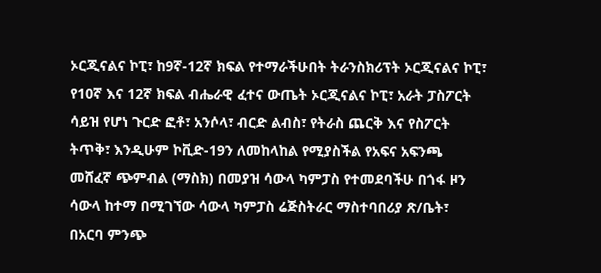ኦርጂናልና ኮፒ፣ ከ9ኛ-12ኛ ክፍል የተማራችሁበት ትራንስክሪፕት ኦርጂናልና ኮፒ፣ የ10ኛ እና 12ኛ ክፍል ብሔራዊ ፈተና ውጤት ኦርጂናልና ኮፒ፣ አራት ፓስፖርት ሳይዝ የሆነ ጉርድ ፎቶ፣ አንሶላ፣ ብርድ ልብስ፣ የትራስ ጨርቅ እና የስፖርት ትጥቅ፣ እንዲሁም ኮቪድ-19ን ለመከላከል የሚያስችል የአፍና አፍንጫ መሸፈኛ ጭምብል (ማስክ) በመያዝ ሳውላ ካምፓስ የተመደባችሁ በጎፋ ዞን ሳውላ ከተማ በሚገኘው ሳውላ ካምፓስ ሬጅስትራር ማስተባበሪያ ጽ/ቤት፣ በአርባ ምንጭ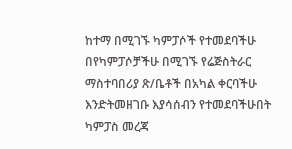ከተማ በሚገኙ ካምፓሶች የተመደባችሁ በየካምፓሶቻችሁ በሚገኙ የሬጅስትራር ማስተባበሪያ ጽ/ቤቶች በአካል ቀርባችሁ እንድትመዘገቡ እያሳሰብን የተመደባችሁበት ካምፓስ መረጃ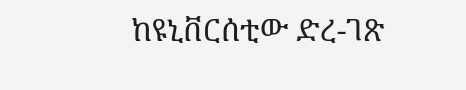ከዩኒቨርሰቲው ድረ-ገጽ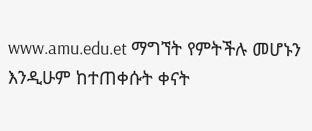www.amu.edu.et ማግኘት የምትችሉ መሆኑን እንዲሁም ከተጠቀሱት ቀናት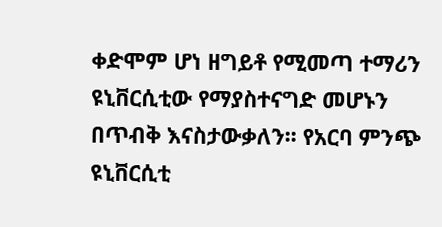ቀድሞም ሆነ ዘግይቶ የሚመጣ ተማሪን ዩኒቨርሲቲው የማያስተናግድ መሆኑን በጥብቅ እናስታውቃለን፡፡ የአርባ ምንጭ ዩኒቨርሲቲ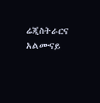ሬጂስትራርና አልሙናይ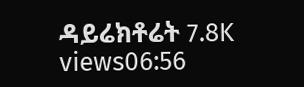ዳይሬክቶሬት 7.8K views06:56